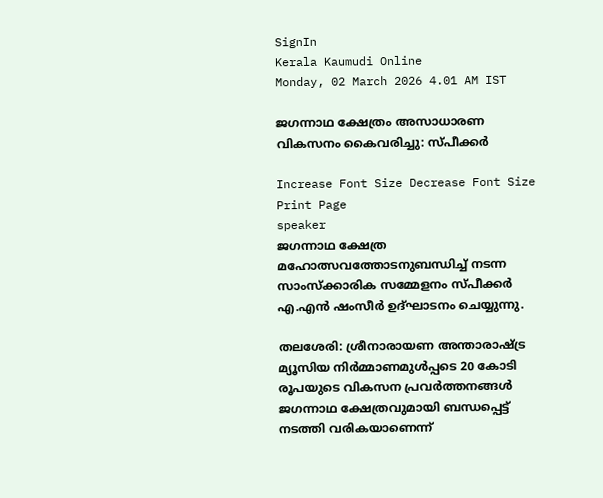SignIn
Kerala Kaumudi Online
Monday, 02 March 2026 4.01 AM IST

ജഗന്നാഥ ക്ഷേത്രം അസാധാരണ വികസനം കൈവരിച്ചു: സ്പീക്കർ

Increase Font Size Decrease Font Size Print Page
speaker
ജഗന്നാഥ ക്ഷേത്ര മഹോത്സവത്തോടനുബന്ധിച്ച് നടന്ന സാംസ്‌ക്കാരിക സമ്മേളനം സ്പീക്കർ എ.എൻ ഷംസീർ ഉദ്ഘാടനം ചെയ്യുന്നു.

തലശേരി: ശ്രീനാരായണ അന്താരാഷ്ട്ര മ്യൂസിയ നിർമ്മാണമുൾപ്പടെ 20 കോടി രൂപയുടെ വികസന പ്രവർത്തനങ്ങൾ ജഗന്നാഥ ക്ഷേത്രവുമായി ബന്ധപ്പെട്ട് നടത്തി വരികയാണെന്ന്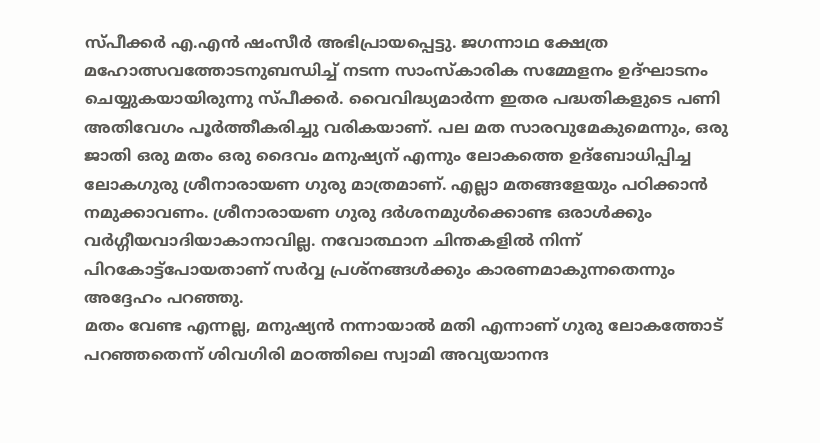സ്പീക്കർ എ.എൻ ഷംസീർ അഭിപ്രായപ്പെട്ടു. ജഗന്നാഥ ക്ഷേത്ര മഹോത്സവത്തോടനുബന്ധിച്ച് നടന്ന സാംസ്‌കാരിക സമ്മേളനം ഉദ്ഘാടനം ചെയ്യുകയായിരുന്നു സ്പീക്കർ. വൈവിദ്ധ്യമാർന്ന ഇതര പദ്ധതികളുടെ പണി അതിവേഗം പൂർത്തീകരിച്ചു വരികയാണ്. പല മത സാരവുമേകുമെന്നും, ഒരു ജാതി ഒരു മതം ഒരു ദൈവം മനുഷ്യന് എന്നും ലോകത്തെ ഉദ്‌ബോധിപ്പിച്ച ലോകഗുരു ശ്രീനാരായണ ഗുരു മാത്രമാണ്. എല്ലാ മതങ്ങളേയും പഠിക്കാൻ നമുക്കാവണം. ശ്രീനാരായണ ഗുരു ദർശനമുൾക്കൊണ്ട ഒരാൾക്കും വർഗ്ഗീയവാദിയാകാനാവില്ല. നവോത്ഥാന ചിന്തകളിൽ നിന്ന് പിറകോട്ട്‌പോയതാണ് സർവ്വ പ്രശ്നങ്ങൾക്കും കാരണമാകുന്നതെന്നും അദ്ദേഹം പറഞ്ഞു.
മതം വേണ്ട എന്നല്ല, മനുഷ്യൻ നന്നായാൽ മതി എന്നാണ് ഗുരു ലോകത്തോട് പറഞ്ഞതെന്ന് ശിവഗിരി മഠത്തിലെ സ്വാമി അവ്യയാനന്ദ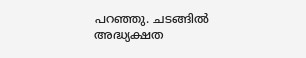പറഞ്ഞു. ചടങ്ങിൽ അദ്ധ്യക്ഷത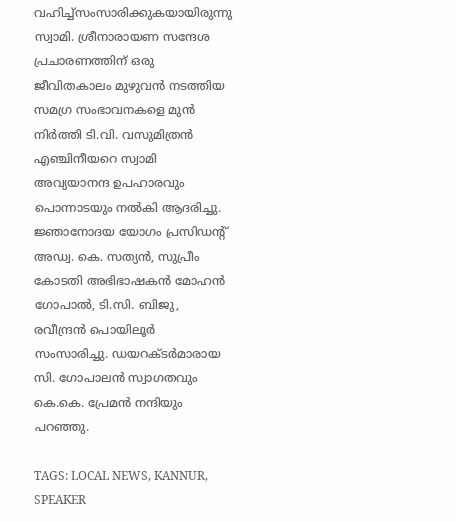വഹിച്ച്സംസാരിക്കുകയായിരുന്നു സ്വാമി. ശ്രീനാരായണ സന്ദേശ പ്രചാരണത്തിന് ഒരു ജീവിതകാലം മുഴുവൻ നടത്തിയ സമഗ്ര സംഭാവനകളെ മുൻ നിർത്തി ടി.വി. വസുമിത്രൻ എഞ്ചിനീയറെ സ്വാമി അവ്യയാനന്ദ ഉപഹാരവും പൊന്നാടയും നൽകി ആദരിച്ചു. ജ്ഞാനോദയ യോഗം പ്രസിഡന്റ് അഡ്വ. കെ. സത്യൻ, സുപ്രീം കോടതി അഭിഭാഷകൻ മോഹൻ ഗോപാൽ, ടി.സി. ബിജു, രവീന്ദ്രൻ പൊയിലൂർ സംസാരിച്ചു. ഡയറക്ടർമാരായ സി. ഗോപാലൻ സ്വാഗതവും കെ.കെ. പ്രേമൻ നന്ദിയും പറഞ്ഞു.

TAGS: LOCAL NEWS, KANNUR, SPEAKER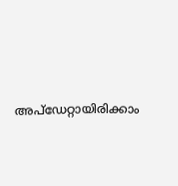അപ്ഡേറ്റായിരിക്കാം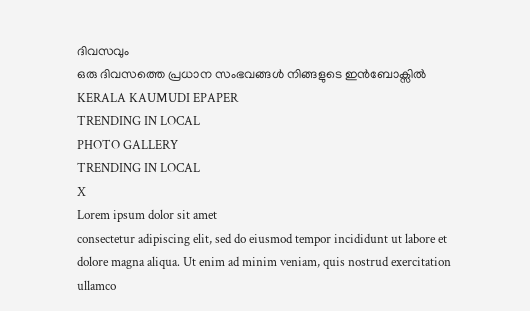ദിവസവും
ഒരു ദിവസത്തെ പ്രധാന സംഭവങ്ങൾ നിങ്ങളുടെ ഇൻബോക്സിൽ
KERALA KAUMUDI EPAPER
TRENDING IN LOCAL
PHOTO GALLERY
TRENDING IN LOCAL
X
Lorem ipsum dolor sit amet
consectetur adipiscing elit, sed do eiusmod tempor incididunt ut labore et dolore magna aliqua. Ut enim ad minim veniam, quis nostrud exercitation ullamco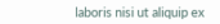laboris nisi ut aliquip ex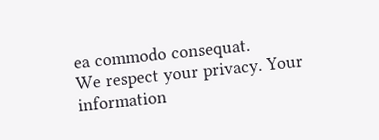ea commodo consequat.
We respect your privacy. Your information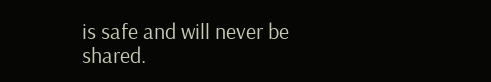is safe and will never be shared.